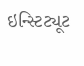ઇન્સ્ટિટ્યૂટ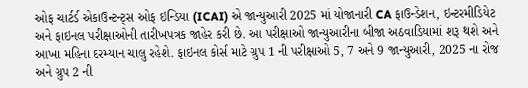ઓફ ચાર્ટર્ડ એકાઉન્ટન્ટ્સ ઓફ ઇન્ડિયા (ICAI) એ જાન્યુઆરી 2025 માં યોજાનારી CA ફાઉન્ડેશન, ઇન્ટરમીડિયેટ અને ફાઇનલ પરીક્ષાઓની તારીખપત્રક જાહેર કરી છે. આ પરીક્ષાઓ જાન્યુઆરીના બીજા અઠવાડિયામાં શરૂ થશે અને આખા મહિના દરમ્યાન ચાલુ રહેશે. ફાઇનલ કોર્સ માટે ગ્રુપ 1 ની પરીક્ષાઓ 5, 7 અને 9 જાન્યુઆરી, 2025 ના રોજ અને ગ્રુપ 2 ની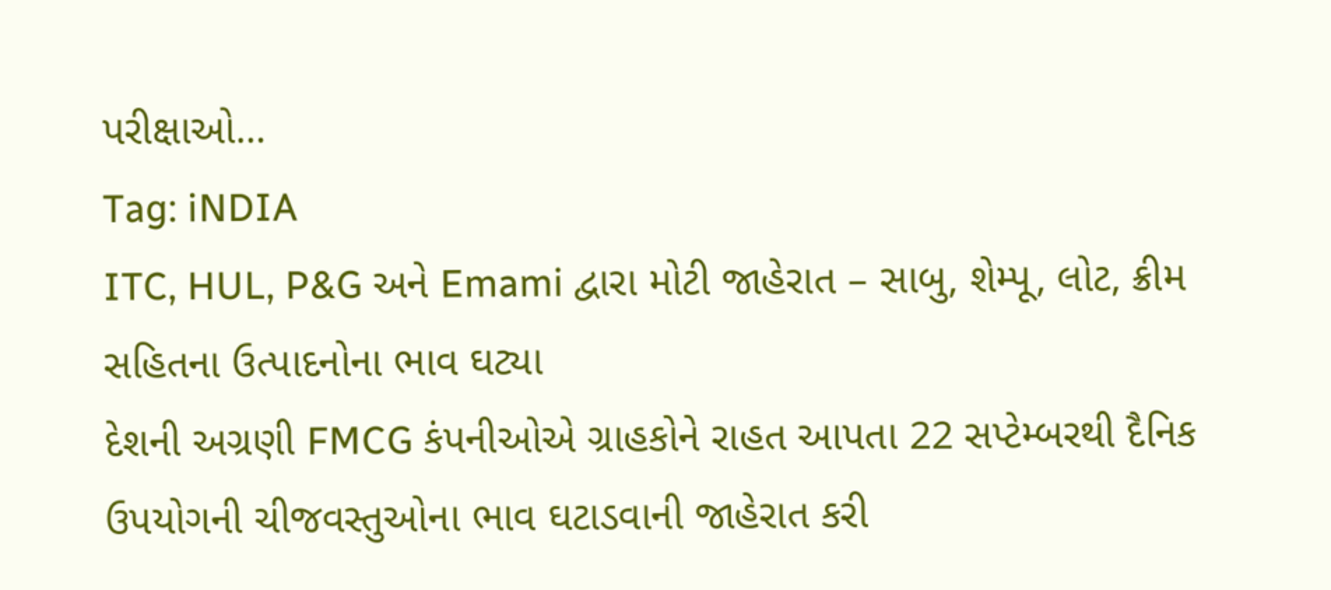પરીક્ષાઓ...
Tag: iNDIA
ITC, HUL, P&G અને Emami દ્વારા મોટી જાહેરાત – સાબુ, શેમ્પૂ, લોટ, ક્રીમ સહિતના ઉત્પાદનોના ભાવ ઘટ્યા
દેશની અગ્રણી FMCG કંપનીઓએ ગ્રાહકોને રાહત આપતા 22 સપ્ટેમ્બરથી દૈનિક ઉપયોગની ચીજવસ્તુઓના ભાવ ઘટાડવાની જાહેરાત કરી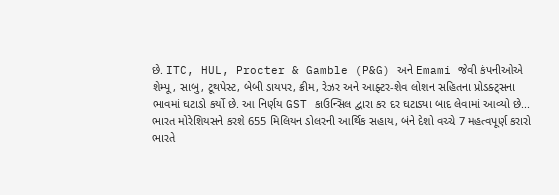છે. ITC, HUL, Procter & Gamble (P&G) અને Emami જેવી કંપનીઓએ શેમ્પૂ, સાબુ, ટૂથપેસ્ટ, બેબી ડાયપર, ક્રીમ, રેઝર અને આફ્ટર-શેવ લોશન સહિતના પ્રોડક્ટ્સના ભાવમાં ઘટાડો કર્યો છે. આ નિર્ણય GST કાઉન્સિલ દ્વારા કર દર ઘટાડ્યા બાદ લેવામાં આવ્યો છે...
ભારત મોરેશિયસને કરશે 655 મિલિયન ડોલરની આર્થિક સહાય, બંને દેશો વચ્ચે 7 મહત્વપૂર્ણ કરારો
ભારતે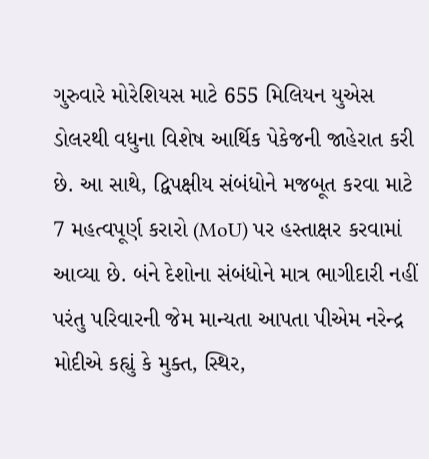ગુરુવારે મોરેશિયસ માટે 655 મિલિયન યુએસ ડોલરથી વધુના વિશેષ આર્થિક પેકેજની જાહેરાત કરી છે. આ સાથે, દ્વિપક્ષીય સંબંધોને મજબૂત કરવા માટે 7 મહત્વપૂર્ણ કરારો (MoU) પર હસ્તાક્ષર કરવામાં આવ્યા છે. બંને દેશોના સંબંધોને માત્ર ભાગીદારી નહીં પરંતુ પરિવારની જેમ માન્યતા આપતા પીએમ નરેન્દ્ર મોદીએ કહ્યું કે મુક્ત, સ્થિર,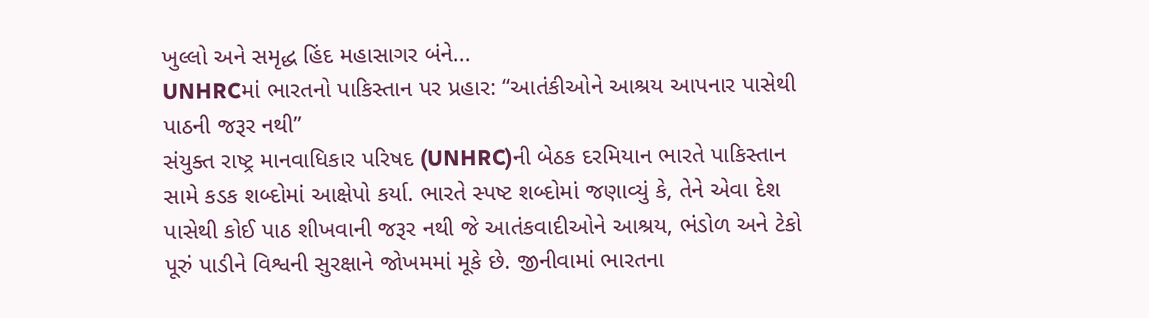ખુલ્લો અને સમૃદ્ધ હિંદ મહાસાગર બંને...
UNHRCમાં ભારતનો પાકિસ્તાન પર પ્રહાર: “આતંકીઓને આશ્રય આપનાર પાસેથી પાઠની જરૂર નથી”
સંયુક્ત રાષ્ટ્ર માનવાધિકાર પરિષદ (UNHRC)ની બેઠક દરમિયાન ભારતે પાકિસ્તાન સામે કડક શબ્દોમાં આક્ષેપો કર્યા. ભારતે સ્પષ્ટ શબ્દોમાં જણાવ્યું કે, તેને એવા દેશ પાસેથી કોઈ પાઠ શીખવાની જરૂર નથી જે આતંકવાદીઓને આશ્રય, ભંડોળ અને ટેકો પૂરું પાડીને વિશ્વની સુરક્ષાને જોખમમાં મૂકે છે. જીનીવામાં ભારતના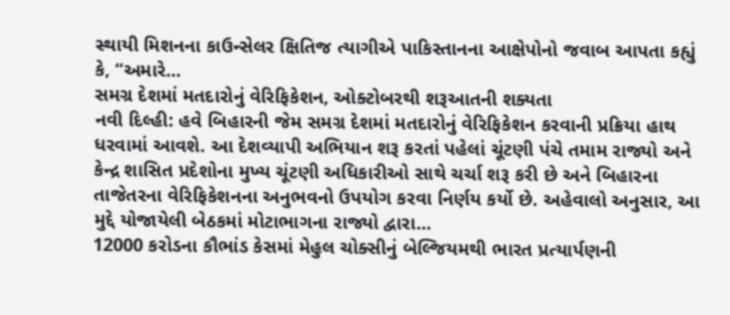સ્થાયી મિશનના કાઉન્સેલર ક્ષિતિજ ત્યાગીએ પાકિસ્તાનના આક્ષેપોનો જવાબ આપતા કહ્યું કે, “અમારે...
સમગ્ર દેશમાં મતદારોનું વેરિફિકેશન, ઓક્ટોબરથી શરૂઆતની શક્યતા
નવી દિલ્હી: હવે બિહારની જેમ સમગ્ર દેશમાં મતદારોનું વેરિફિકેશન કરવાની પ્રક્રિયા હાથ ધરવામાં આવશે. આ દેશવ્યાપી અભિયાન શરૂ કરતાં પહેલાં ચૂંટણી પંચે તમામ રાજ્યો અને કેન્દ્ર શાસિત પ્રદેશોના મુખ્ય ચૂંટણી અધિકારીઓ સાથે ચર્ચા શરૂ કરી છે અને બિહારના તાજેતરના વેરિફિકેશનના અનુભવનો ઉપયોગ કરવા નિર્ણય કર્યો છે. અહેવાલો અનુસાર, આ મુદ્દે યોજાયેલી બેઠકમાં મોટાભાગના રાજ્યો દ્વારા...
12000 કરોડના કૌભાંડ કેસમાં મેહુલ ચોક્સીનું બેલ્જિયમથી ભારત પ્રત્યાર્પણની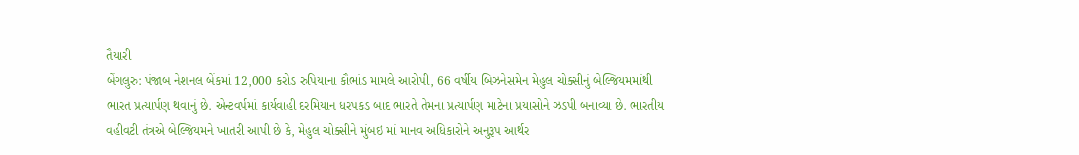તૈયારી
બેંગલુરુ: પંજાબ નેશનલ બેંકમાં 12,000 કરોડ રુપિયાના કૌભાંડ મામલે આરોપી, 66 વર્ષીય બિઝનેસમેન મેહુલ ચોક્સીનું બેલ્જિયમમાંથી ભારત પ્રત્યાર્પણ થવાનું છે. એન્ટવર્પમાં કાર્યવાહી દરમિયાન ધરપકડ બાદ ભારતે તેમના પ્રત્યાર્પણ માટેના પ્રયાસોને ઝડપી બનાવ્યા છે. ભારતીય વહીવટી તંત્રએ બેલ્જિયમને ખાતરી આપી છે કે, મેહુલ ચોક્સીને મુંબઇ માં માનવ અધિકારોને અનુરૂપ આર્થર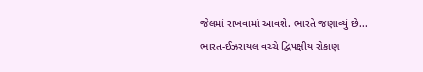જેલમાં રાખવામાં આવશે. ભારતે જણાવ્યું છે...
ભારત-ઈઝરાયલ વચ્ચે દ્વિપક્ષીય રોકાણ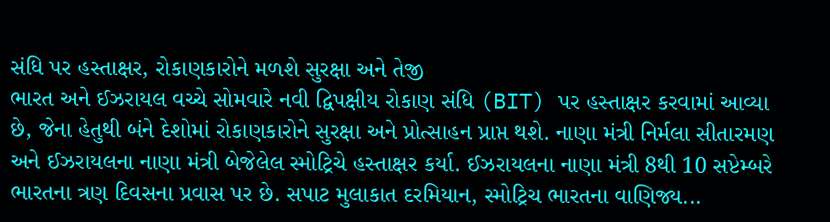સંધિ પર હસ્તાક્ષર, રોકાણકારોને મળશે સુરક્ષા અને તેજી
ભારત અને ઈઝરાયલ વચ્ચે સોમવારે નવી દ્વિપક્ષીય રોકાણ સંધિ (BIT) પર હસ્તાક્ષર કરવામાં આવ્યા છે, જેના હેતુથી બંને દેશોમાં રોકાણકારોને સુરક્ષા અને પ્રોત્સાહન પ્રાપ્ત થશે. નાણા મંત્રી નિર્મલા સીતારમણ અને ઈઝરાયલના નાણા મંત્રી બેજેલેલ સ્મોટ્રિચે હસ્તાક્ષર કર્યા. ઈઝરાયલના નાણા મંત્રી 8થી 10 સપ્ટેમ્બરે ભારતના ત્રણ દિવસના પ્રવાસ પર છે. સપાટ મુલાકાત દરમિયાન, સ્મોટ્રિચ ભારતના વાણિજ્ય...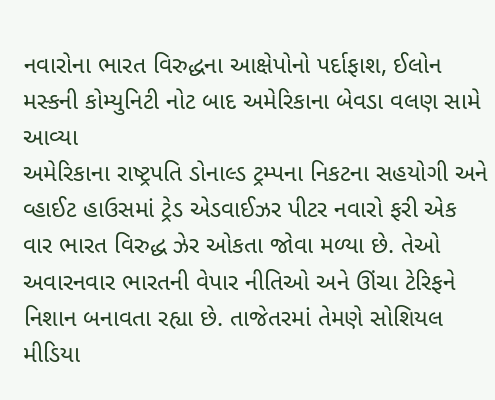નવારોના ભારત વિરુદ્ધના આક્ષેપોનો પર્દાફાશ, ઈલોન મસ્કની કોમ્યુનિટી નોટ બાદ અમેરિકાના બેવડા વલણ સામે આવ્યા
અમેરિકાના રાષ્ટ્રપતિ ડોનાલ્ડ ટ્રમ્પના નિકટના સહયોગી અને વ્હાઈટ હાઉસમાં ટ્રેડ એડવાઈઝર પીટર નવારો ફરી એક વાર ભારત વિરુદ્ધ ઝેર ઓકતા જોવા મળ્યા છે. તેઓ અવારનવાર ભારતની વેપાર નીતિઓ અને ઊંચા ટેરિફને નિશાન બનાવતા રહ્યા છે. તાજેતરમાં તેમણે સોશિયલ મીડિયા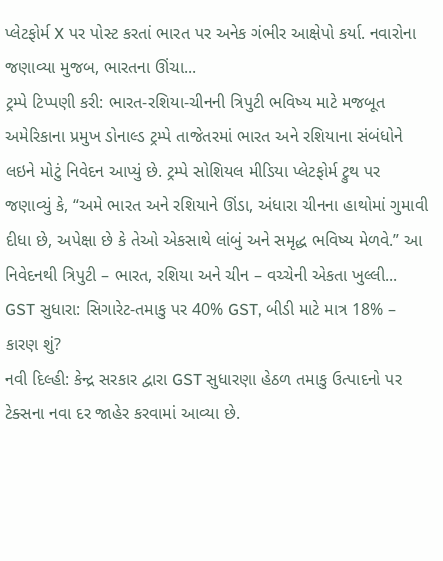પ્લેટફોર્મ X પર પોસ્ટ કરતાં ભારત પર અનેક ગંભીર આક્ષેપો કર્યા. નવારોના જણાવ્યા મુજબ, ભારતના ઊંચા...
ટ્રમ્પે ટિપ્પણી કરી: ભારત-રશિયા-ચીનની ત્રિપુટી ભવિષ્ય માટે મજબૂત
અમેરિકાના પ્રમુખ ડોનાલ્ડ ટ્રમ્પે તાજેતરમાં ભારત અને રશિયાના સંબંધોને લઇને મોટું નિવેદન આપ્યું છે. ટ્રમ્પે સોશિયલ મીડિયા પ્લેટફોર્મ ટ્રુથ પર જણાવ્યું કે, “અમે ભારત અને રશિયાને ઊંડા, અંધારા ચીનના હાથોમાં ગુમાવી દીધા છે, અપેક્ષા છે કે તેઓ એકસાથે લાંબું અને સમૃદ્ધ ભવિષ્ય મેળવે.” આ નિવેદનથી ત્રિપુટી – ભારત, રશિયા અને ચીન – વચ્ચેની એકતા ખુલ્લી...
GST સુધારા: સિગારેટ-તમાકુ પર 40% GST, બીડી માટે માત્ર 18% – કારણ શું?
નવી દિલ્હી: કેન્દ્ર સરકાર દ્વારા GST સુધારણા હેઠળ તમાકુ ઉત્પાદનો પર ટેક્સના નવા દર જાહેર કરવામાં આવ્યા છે.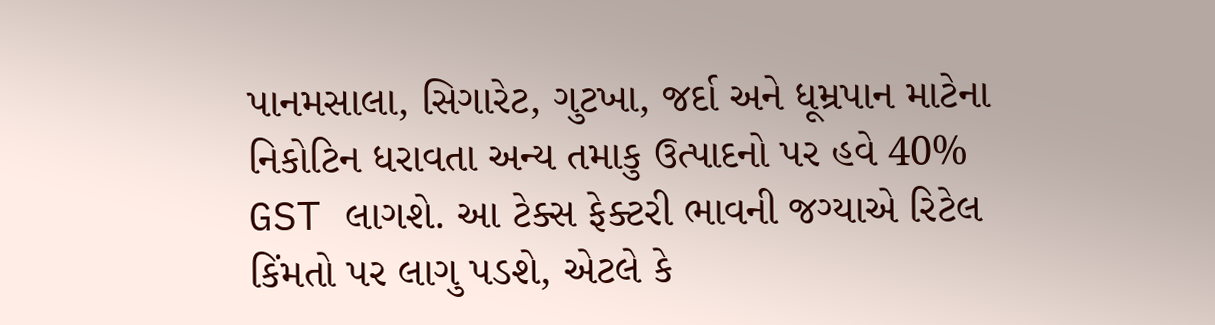પાનમસાલા, સિગારેટ, ગુટખા, જર્દા અને ધૂમ્રપાન માટેના નિકોટિન ધરાવતા અન્ય તમાકુ ઉત્પાદનો પર હવે 40% GST લાગશે. આ ટેક્સ ફેક્ટરી ભાવની જગ્યાએ રિટેલ કિંમતો પર લાગુ પડશે, એટલે કે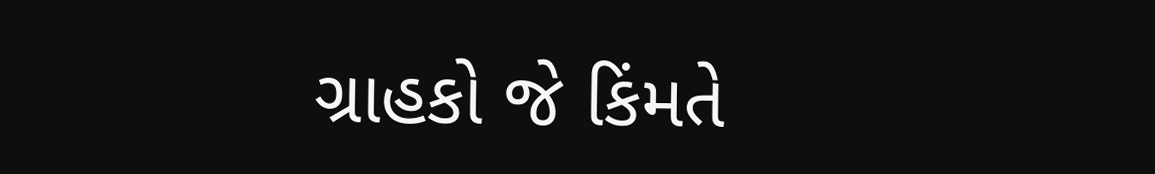ગ્રાહકો જે કિંમતે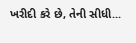ખરીદી કરે છે, તેની સીધી...